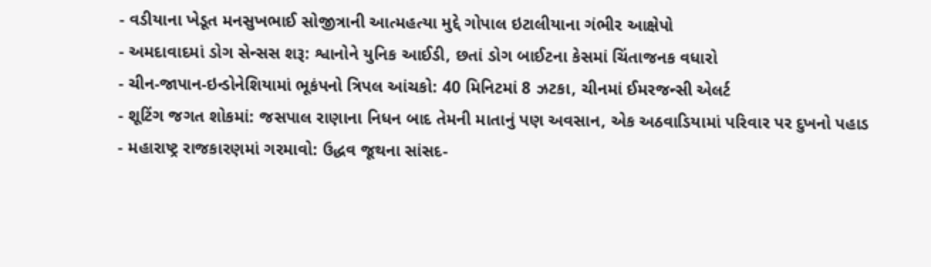- વડીયાના ખેડૂત મનસુખભાઈ સોજીત્રાની આત્મહત્યા મુદ્દે ગોપાલ ઇટાલીયાના ગંભીર આક્ષેપો
- અમદાવાદમાં ડોગ સેન્સસ શરૂ: શ્વાનોને યુનિક આઈડી, છતાં ડોગ બાઈટના કેસમાં ચિંતાજનક વધારો
- ચીન-જાપાન-ઇન્ડોનેશિયામાં ભૂકંપનો ત્રિપલ આંચકો: 40 મિનિટમાં 8 ઝટકા, ચીનમાં ઈમરજન્સી એલર્ટ
- શૂટિંગ જગત શોકમાં: જસપાલ રાણાના નિધન બાદ તેમની માતાનું પણ અવસાન, એક અઠવાડિયામાં પરિવાર પર દુખનો પહાડ
- મહારાષ્ટ્ર રાજકારણમાં ગરમાવો: ઉદ્ધવ જૂથના સાંસદ-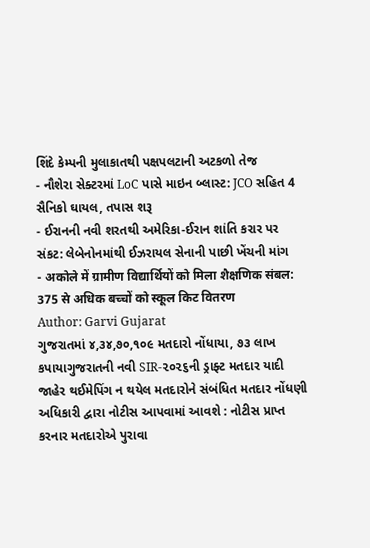શિંદે કેમ્પની મુલાકાતથી પક્ષપલટાની અટકળો તેજ
- નૌશેરા સેક્ટરમાં LoC પાસે માઇન બ્લાસ્ટ: JCO સહિત 4 સૈનિકો ઘાયલ, તપાસ શરૂ
- ઈરાનની નવી શરતથી અમેરિકા-ઈરાન શાંતિ કરાર પર સંકટ: લેબેનોનમાંથી ઈઝરાયલ સેનાની પાછી ખેંચની માંગ
- अकोले में ग्रामीण विद्यार्थियों को मिला शैक्षणिक संबल: 375 से अधिक बच्चों को स्कूल किट वितरण
Author: Garvi Gujarat
ગુજરાતમાં ૪,૩૪,૭૦,૧૦૯ મતદારો નોંધાયા, ૭૩ લાખ કપાયાગુજરાતની નવી SIR-૨૦૨૬ની ડ્રાફ્ટ મતદાર યાદી જાહેર થઈમેપિંગ ન થયેલ મતદારોને સંબંધિત મતદાર નોંધણી અધિકારી દ્વારા નોટીસ આપવામાં આવશે : નોટીસ પ્રાપ્ત કરનાર મતદારોએ પુરાવા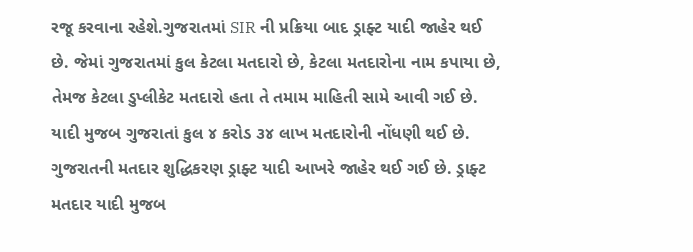રજૂ કરવાના રહેશે.ગુજરાતમાં SIR ની પ્રક્રિયા બાદ ડ્રાફ્ટ યાદી જાહેર થઈ છે. જેમાં ગુજરાતમાં કુલ કેટલા મતદારો છે, કેટલા મતદારોના નામ કપાયા છે, તેમજ કેટલા ડુપ્લીકેટ મતદારો હતા તે તમામ માહિતી સામે આવી ગઈ છે. યાદી મુજબ ગુજરાતાં કુલ ૪ કરોડ ૩૪ લાખ મતદારોની નોંધણી થઈ છે. ગુજરાતની મતદાર શુદ્ધિકરણ ડ્રાફ્ટ યાદી આખરે જાહેર થઈ ગઈ છે. ડ્રાફ્ટ મતદાર યાદી મુજબ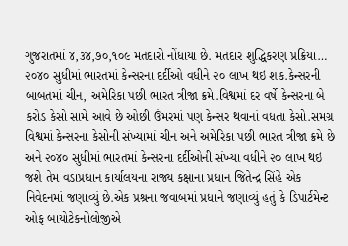ગુજરાતમાં ૪,૩૪,૭૦,૧૦૯ મતદારો નોંધાયા છે. મતદાર શુદ્ધિકરણ પ્રક્રિયા…
૨૦૪૦ સુધીમાં ભારતમાં કેન્સરના દર્દીઓ વધીને ૨૦ લાખ થઇ શક.કેન્સરની બાબતમાં ચીન, અમેરિકા પછી ભારત ત્રીજા ક્રમે.વિશ્વમાં દર વર્ષે કેન્સરના બે કરોડ કેસો સામે આવે છે ઓછી ઉંમરમાં પણ કેન્સર થવાનાં વધતા કેસો.સમગ્ર વિશ્વમાં કેન્સરના કેસોની સંખ્યામાં ચીન અને અમેરિકા પછી ભારત ત્રીજા ક્રમે છે અને ૨૦૪૦ સુધીમાં ભારતમાં કેન્સરના દર્દીઓની સંખ્યા વધીને ૨૦ લાખ થઇ જશે તેમ વડાપ્રધાન કાર્યાલયના રાજ્ય કક્ષાના પ્રધાન જિતેન્દ્ર સિંહે એક નિવેદનમાં જણાવ્યું છે.એક પ્રશ્રના જવાબમાં પ્રધાને જણાવ્યું હતું કે ડિપાર્ટમેન્ટ ઓફ બાયોટેકનોલોજીએ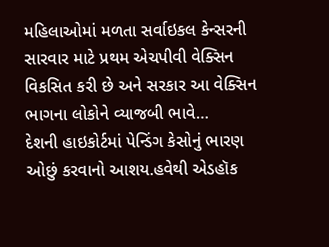મહિલાઓમાં મળતા સર્વાઇકલ કેન્સરની સારવાર માટે પ્રથમ એચપીવી વેક્સિન વિકસિત કરી છે અને સરકાર આ વેક્સિન ભાગના લોકોને વ્યાજબી ભાવે…
દેશની હાઇકોર્ટમાં પેન્ડિંગ કેસોનું ભારણ ઓછું કરવાનો આશય.હવેથી એડહૉક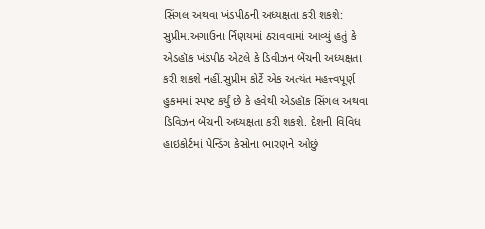સિંગલ અથવા ખંડપીઠની અધ્યક્ષતા કરી શકશે: સુપ્રીમ.અગાઉના ર્નિણયમાં ઠરાવવામાં આવ્યું હતું કે એડહૉક ખંડપીઠ એટલે કે ડિવીઝન બેંચની અધ્યક્ષતા કરી શકશે નહીં.સુપ્રીમ કોર્ટે એક અત્યંત મહત્ત્વપૂર્ણ હુકમમાં સ્પષ્ટ કર્યું છે કે હવેથી એડહૉક સિંગલ અથવા ડિવિઝન બેંચની અધ્યક્ષતા કરી શકશે. દેશની વિવિધ હાઇકોર્ટમાં પેન્ડિંગ કેસોના ભારણને ઓછું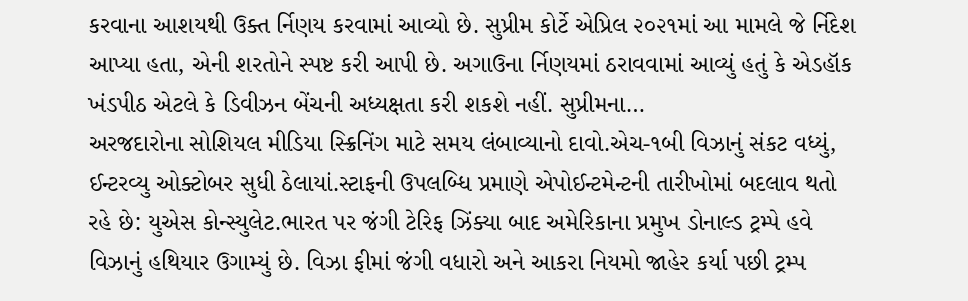કરવાના આશયથી ઉક્ત ર્નિણય કરવામાં આવ્યો છે. સુપ્રીમ કોર્ટે એપ્રિલ ૨૦૨૧માં આ મામલે જે ર્નિદેશ આપ્યા હતા, એની શરતોને સ્પષ્ટ કરી આપી છે. અગાઉના ર્નિણયમાં ઠરાવવામાં આવ્યું હતું કે એડહૉક ખંડપીઠ એટલે કે ડિવીઝન બેંચની અધ્યક્ષતા કરી શકશે નહીં. સુપ્રીમના…
અરજદારોના સોશિયલ મીડિયા સ્ક્રિનિંગ માટે સમય લંબાવ્યાનો દાવો.એચ-૧બી વિઝાનું સંકટ વધ્યું, ઈન્ટરવ્યુ ઓક્ટોબર સુધી ઠેલાયાં.સ્ટાફની ઉપલબ્ધિ પ્રમાણે એપોઈન્ટમેન્ટની તારીખોમાં બદલાવ થતો રહે છે: યુએસ કોન્સ્યુલેટ.ભારત પર જંગી ટેરિફ ઝિંક્યા બાદ અમેરિકાના પ્રમુખ ડોનાલ્ડ ટ્રમ્પે હવે વિઝાનું હથિયાર ઉગામ્યું છે. વિઝા ફીમાં જંગી વધારો અને આકરા નિયમો જાહેર કર્યા પછી ટ્રમ્પ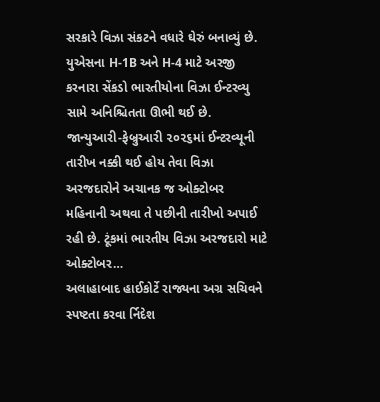સરકારે વિઝા સંકટને વધારે ઘેરું બનાવ્યું છે. યુએસના H-1B અને H-4 માટે અરજી કરનારા સેંકડો ભારતીયોના વિઝા ઈન્ટરવ્યુ સામે અનિશ્ચિતતા ઊભી થઈ છે. જાન્યુઆરી-ફેબ્રુઆરી ૨૦૨૬માં ઈન્ટરવ્યૂની તારીખ નક્કી થઈ હોય તેવા વિઝા અરજદારોને અચાનક જ ઓક્ટોબર મહિનાની અથવા તે પછીની તારીખો અપાઈ રહી છે. ટૂંકમાં ભારતીય વિઝા અરજદારો માટે ઓક્ટોબર…
અલાહાબાદ હાઈકોર્ટે રાજ્યના અગ્ર સચિવને સ્પષ્ટતા કરવા ર્નિદેશ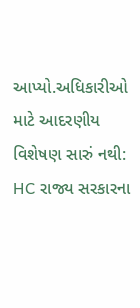આપ્યો.અધિકારીઓ માટે આદરણીય વિશેષણ સારું નથી: HC રાજ્ય સરકારના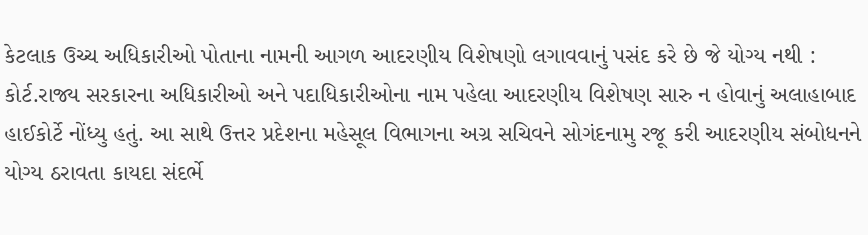કેટલાક ઉચ્ચ અધિકારીઓ પોતાના નામની આગળ આદરણીય વિશેષણો લગાવવાનું પસંદ કરે છે જે યોગ્ય નથી : કોર્ટ.રાજ્ય સરકારના અધિકારીઓ અને પદાધિકારીઓના નામ પહેલા આદરણીય વિશેષણ સારુ ન હોવાનું અલાહાબાદ હાઈકોર્ટે નોંધ્યુ હતું. આ સાથે ઉત્તર પ્રદેશના મહેસૂલ વિભાગના અગ્ર સચિવને સોગંદનામુ રજૂ કરી આદરણીય સંબોધનને યોગ્ય ઠરાવતા કાયદા સંદર્ભે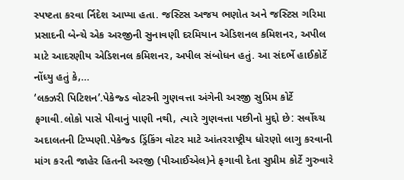સ્પષ્ટતા કરવા ર્નિદેશ આપ્યા હતા. જસ્ટિસ અજય ભણોત અને જસ્ટિસ ગરિમા પ્રસાદની બેન્ચે એક અરજીની સુનાવણી દરમિયાન એડિશનલ કમિશનર, અપીલ માટે આદરણીય એડિશનલ કમિશનર, અપીલ સંબોધન હતું. આ સંદર્ભે હાઈકોર્ટે નોંધ્યુ હતું કે,…
‘લક્ઝરી પિટિશન’.પેકેજ્ડ વોટરની ગુણવત્તા અંગેની અરજી સુપ્રિમ કોર્ટે ફગાવી.લોકો પાસે પીવાનું પાણી નથી, ત્યારે ગુણવત્તા પછીનો મુદ્દો છે: સર્વોચ્ચ અદાલતની ટિપ્પણી.પેકેજ્ડ ડ્રિંકિંગ વોટર માટે આંતરરાષ્ટ્રીય ધોરણો લાગુ કરવાની માંગ કરતી જાહેર હિતની અરજી (પીઆઈએલ)ને ફગાવી દેતા સુપ્રીમ કોર્ટે ગુરુવારે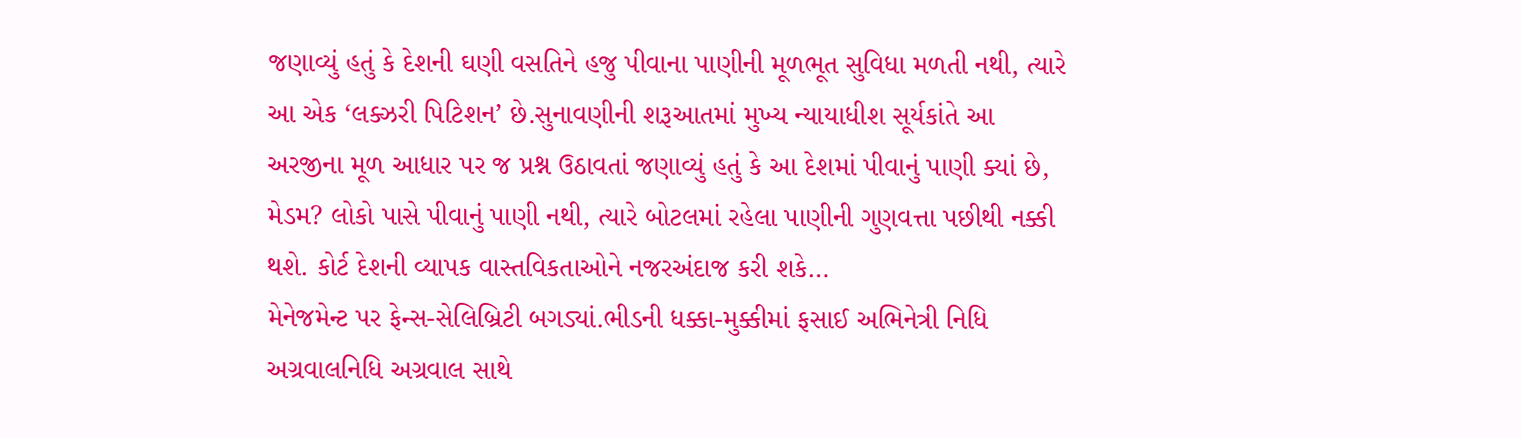જણાવ્યું હતું કે દેશની ઘણી વસતિને હજુ પીવાના પાણીની મૂળભૂત સુવિધા મળતી નથી, ત્યારે આ એક ‘લક્ઝરી પિટિશન’ છે.સુનાવણીની શરૂઆતમાં મુખ્ય ન્યાયાધીશ સૂર્યકાંતે આ અરજીના મૂળ આધાર પર જ પ્રશ્ન ઉઠાવતાં જણાવ્યું હતું કે આ દેશમાં પીવાનું પાણી ક્યાં છે, મેડમ? લોકો પાસે પીવાનું પાણી નથી, ત્યારે બોટલમાં રહેલા પાણીની ગુણવત્તા પછીથી નક્કી થશે. કોર્ટ દેશની વ્યાપક વાસ્તવિકતાઓને નજરઅંદાજ કરી શકે…
મેનેજમેન્ટ પર ફેન્સ-સેલિબ્રિટી બગડ્યાં.ભીડની ધક્કા-મુક્કીમાં ફસાઈ અભિનેત્રી નિધિ અગ્રવાલનિધિ અગ્રવાલ સાથે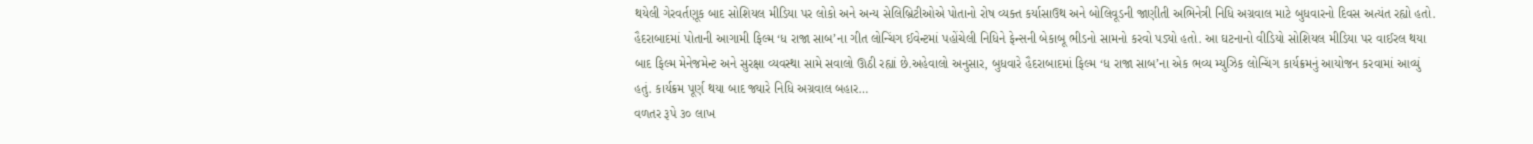થયેલી ગેરવર્તણૂક બાદ સોશિયલ મીડિયા પર લોકો અને અન્ય સેલિબ્રિટીઓએ પોતાનો રોષ વ્યક્ત કર્યાસાઉથ અને બોલિવૂડની જાણીતી અભિનેત્રી નિધિ અગ્રવાલ માટે બુધવારનો દિવસ અત્યંત રહ્યો હતો. હૈદરાબાદમાં પોતાની આગામી ફિલ્મ ‘ધ રાજા સાબ’ના ગીત લોન્ચિંગ ઈવેન્ટમાં પહોંચેલી નિધિને ફેન્સની બેકાબૂ ભીડનો સામનો કરવો પડ્યો હતો. આ ઘટનાનો વીડિયો સોશિયલ મીડિયા પર વાઈરલ થયા બાદ ફિલ્મ મેનેજમેન્ટ અને સુરક્ષા વ્યવસ્થા સામે સવાલો ઊઠી રહ્યાં છે.અહેવાલો અનુસાર, બુધવારે હૈદરાબાદમાં ફિલ્મ ‘ધ રાજા સાબ’ના એક ભવ્ય મ્યુઝિક લોન્ચિંગ કાર્યક્રમનું આયોજન કરવામાં આવ્યું હતું. કાર્યક્રમ પૂર્ણ થયા બાદ જ્યારે નિધિ અગ્રવાલ બહાર…
વળતર રૂપે ૩૦ લાખ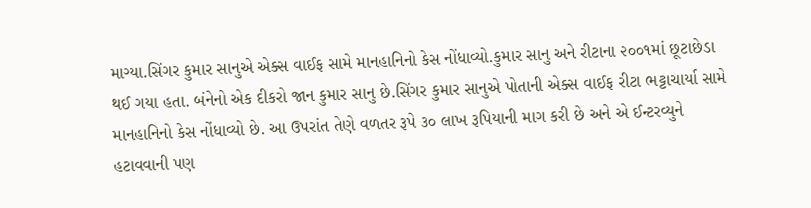માગ્યા.સિંગર કુમાર સાનુએ એક્સ વાઈફ સામે માનહાનિનો કેસ નોંધાવ્યો.કુમાર સાનુ અને રીટાના ૨૦૦૧માં છૂટાછેડા થઈ ગયા હતા. બંનેનો એક દીકરો જાન કુમાર સાનુ છે.સિંગર કુમાર સાનુએ પોતાની એક્સ વાઈફ રીટા ભટ્ટાચાર્યા સામે માનહાનિનો કેસ નોંધાવ્યો છે. આ ઉપરાંત તેણે વળતર રૂપે ૩૦ લાખ રૂપિયાની માગ કરી છે અને એ ઈન્ટરવ્યુને હટાવવાની પણ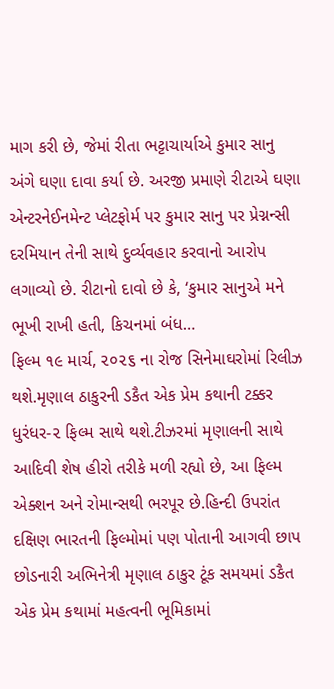માગ કરી છે, જેમાં રીતા ભટ્ટાચાર્યાએ કુમાર સાનુ અંગે ઘણા દાવા કર્યા છે. અરજી પ્રમાણે રીટાએ ઘણા એન્ટરનેઈનમેન્ટ પ્લેટફોર્મ પર કુમાર સાનુ પર પ્રેગ્નન્સી દરમિયાન તેની સાથે દુર્વ્યવહાર કરવાનો આરોપ લગાવ્યો છે. રીટાનો દાવો છે કે, ‘કુમાર સાનુએ મને ભૂખી રાખી હતી, કિચનમાં બંધ…
ફિલ્મ ૧૯ માર્ચ, ૨૦૨૬ ના રોજ સિનેમાઘરોમાં રિલીઝ થશે.મૃણાલ ઠાકુરની ડકૈત એક પ્રેમ કથાની ટક્કર ધુરંધર-૨ ફિલ્મ સાથે થશે.ટીઝરમાં મૃણાલની સાથે આદિવી શેષ હીરો તરીકે મળી રહ્યો છે, આ ફિલ્મ એક્શન અને રોમાન્સથી ભરપૂર છે.હિન્દી ઉપરાંત દક્ષિણ ભારતની ફિલ્મોમાં પણ પોતાની આગવી છાપ છોડનારી અભિનેત્રી મૃણાલ ઠાકુર ટૂંક સમયમાં ડકૈત એક પ્રેમ કથામાં મહત્વની ભૂમિકામાં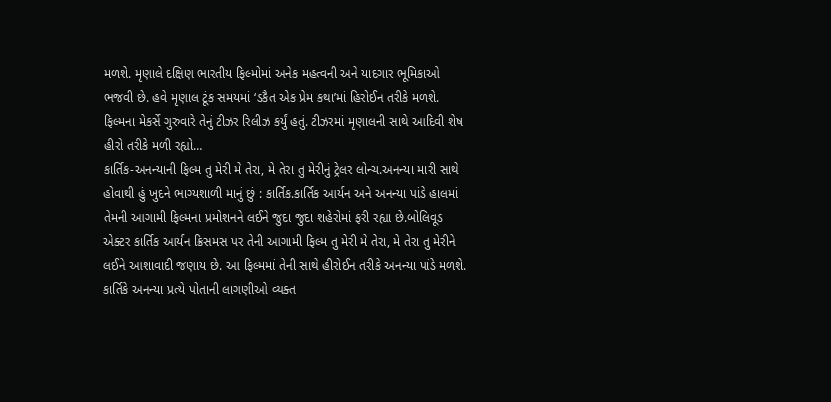મળશે. મૃણાલે દક્ષિણ ભારતીય ફિલ્મોમાં અનેક મહત્વની અને યાદગાર ભૂમિકાઓ ભજવી છે. હવે મૃણાલ ટૂંક સમયમાં ‘ડકૈત એક પ્રેમ કથા’માં હિરોઈન તરીકે મળશે. ફિલ્મના મેકર્સે ગુરુવારે તેનું ટીઝર રિલીઝ કર્યું હતું. ટીઝરમાં મૃણાલની સાથે આદિવી શેષ હીરો તરીકે મળી રહ્યો…
કાર્તિક-અનન્યાની ફિલ્મ તુ મેરી મે તેરા, મે તેરા તુ મેરીનું ટ્રેલર લોન્ચ.અનન્યા મારી સાથે હોવાથી હું ખુદને ભાગ્યશાળી માનું છું : કાર્તિક.કાર્તિક આર્યન અને અનન્યા પાંડે હાલમાં તેમની આગામી ફિલ્મના પ્રમોશનને લઈને જુદા જુદા શહેરોમાં ફરી રહ્યા છે.બોલિવૂડ એક્ટર કાર્તિક આર્યન ક્રિસમસ પર તેની આગામી ફિલ્મ તુ મેરી મે તેરા, મે તેરા તુ મેરીને લઈને આશાવાદી જણાય છે. આ ફિલ્મમાં તેની સાથે હીરોઈન તરીકે અનન્યા પાંડે મળશે. કાર્તિકે અનન્યા પ્રત્યે પોતાની લાગણીઓ વ્યક્ત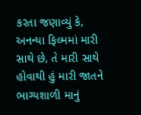કરતા જણાવ્યું કે, અનન્યા ફિલ્મમાં મારી સાથે છે, તે મારી સાથે હોવાથી હું મારી જાતને ભાગ્યશાળી માનું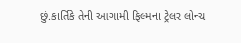છું.કાર્તિકે તેની આગામી ફિલ્મના ટ્રેલર લોન્ચ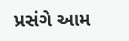પ્રસંગે આમ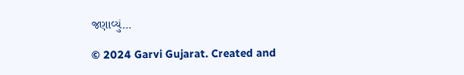જણાવ્યું…

© 2024 Garvi Gujarat. Created and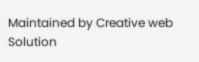Maintained by Creative web Solution